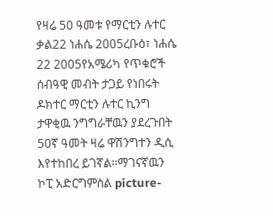የዛሬ 50 ዓመቱ የማርቲን ሉተር ቃል22 ነሐሴ 2005ረቡዕ፣ ነሐሴ 22 2005የአሜሪካ የጥቁሮች ሰብዓዊ መብት ታጋይ የነበሩት ዶክተር ማርቲን ሉተር ኪንግ ታዋቂዉ ንግግራቸዉን ያደረጉበት 50ኛ ዓመት ዛሬ ዋሽንግተን ዲሲ እየተከበረ ይገኛል።ማገናኛዉን ኮፒ አድርግምስል picture-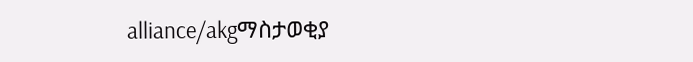alliance/akgማስታወቂያ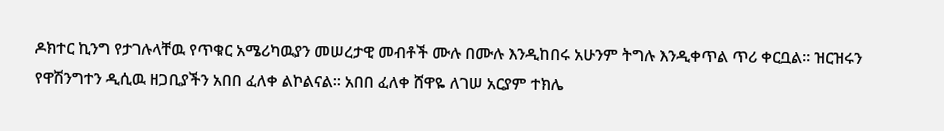ዶክተር ኪንግ የታገሉላቸዉ የጥቁር አሜሪካዉያን መሠረታዊ መብቶች ሙሉ በሙሉ እንዲከበሩ አሁንም ትግሉ እንዲቀጥል ጥሪ ቀርቧል። ዝርዝሩን የዋሽንግተን ዲሲዉ ዘጋቢያችን አበበ ፈለቀ ልኮልናል። አበበ ፈለቀ ሸዋዬ ለገሠ አርያም ተክሌ